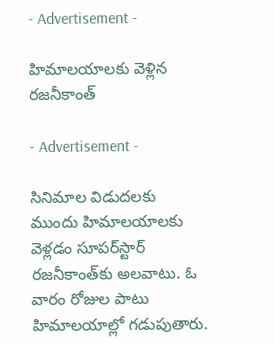- Advertisement -

హిమాల‌యాల‌కు వెళ్లిన ర‌జ‌నీకాంత్‌

- Advertisement -

సినిమాల విడుద‌ల‌కు ముందు హిమాల‌యాల‌కు వెళ్ల‌డం సూప‌ర్‌స్టార్ ర‌జ‌నీకాంత్‌కు అల‌వాటు. ఓ వారం రోజుల పాటు హిమాల‌యాల్లో గ‌డుపుతారు.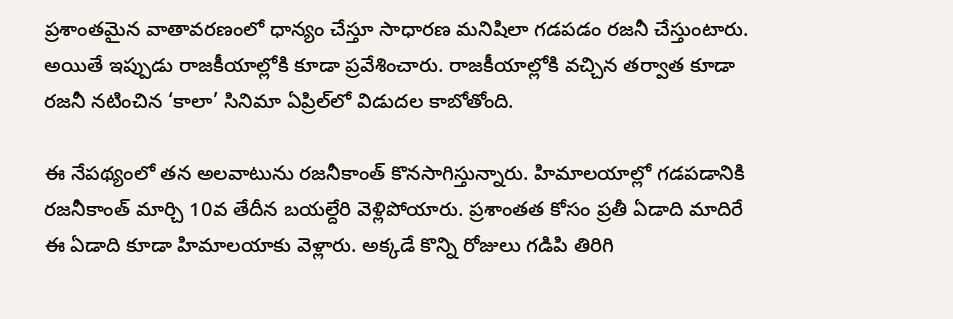ప్ర‌శాంత‌మైన వాతావ‌ర‌ణంలో ధాన్యం చేస్తూ సాధార‌ణ మ‌నిషిలా గ‌డ‌ప‌డం ర‌జ‌నీ చేస్తుంటారు. అయితే ఇప్పుడు రాజ‌కీయాల్లోకి కూడా ప్ర‌వేశించారు. రాజ‌కీయాల్లోకి వ‌చ్చిన త‌ర్వాత కూడా ర‌జ‌నీ న‌టించిన ‘కాలా’ సినిమా ఏప్రిల్‌లో విడుద‌ల కాబోతోంది.

ఈ నేప‌థ్యంలో త‌న అల‌వాటును ర‌జ‌నీకాంత్ కొన‌సాగిస్తున్నారు. హిమాల‌యాల్లో గ‌డ‌ప‌డానికి ర‌జ‌నీకాంత్ మార్చి 10వ తేదీన బ‌యల్దేరి వెళ్లిపోయారు. ప్ర‌శాంత‌త కోసం ప్ర‌తీ ఏడాది మాదిరే ఈ ఏడాది కూడా హిమాల‌యాకు వెళ్లారు. అక్క‌డే కొన్ని రోజులు గ‌డిపి తిరిగి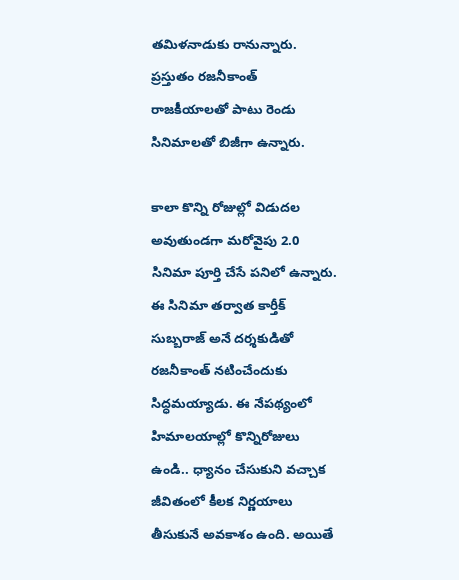త‌మిళ‌నాడుకు రానున్నారు. ప్ర‌స్తుతం ర‌జ‌నీకాంత్ రాజ‌కీయాల‌తో పాటు రెండు సినిమాలతో బిజీగా ఉన్నారు.

కాలా కొన్ని రోజుల్లో విడుద‌ల అవుతుండ‌గా మ‌రోవైపు 2.0 సినిమా పూర్తి చేసే ప‌నిలో ఉన్నారు. ఈ సినిమా త‌ర్వాత కార్తీక్ సుబ్బ‌రాజ్ అనే ద‌ర్శ‌కుడితో ర‌జనీకాంత్ న‌టించేందుకు సిద్ధ‌మ‌య్యాడు. ఈ నేప‌థ్యంలో హిమాల‌యాల్లో కొన్నిరోజులు ఉండి.. ధ్యానం చేసుకుని వ‌చ్చాక జీవితంలో కీల‌క నిర్ణ‌యాలు తీసుకునే అవ‌కాశం ఉంది. అయితే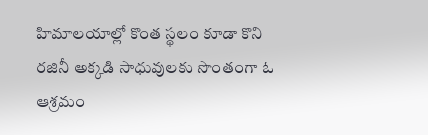హిమాల‌యాల్లో కొంత స్థ‌లం కూడా కొని ర‌జినీ అక్క‌డి సాధువుల‌కు సొంతంగా ఓ ఆశ్ర‌మం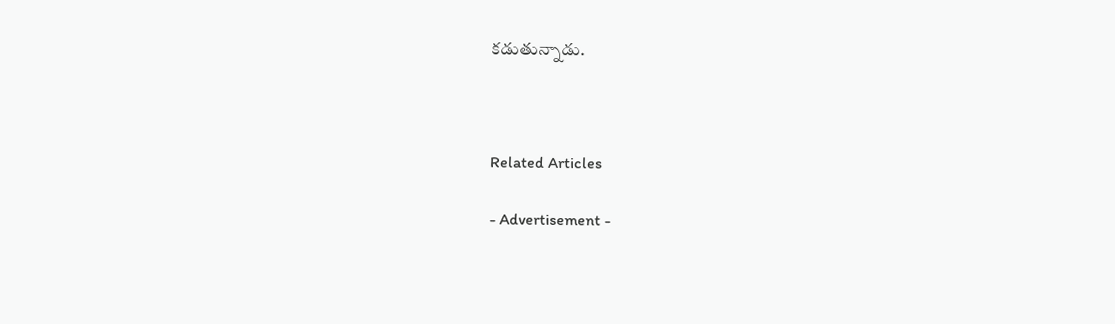క‌డుతున్నాడు.



Related Articles

- Advertisement -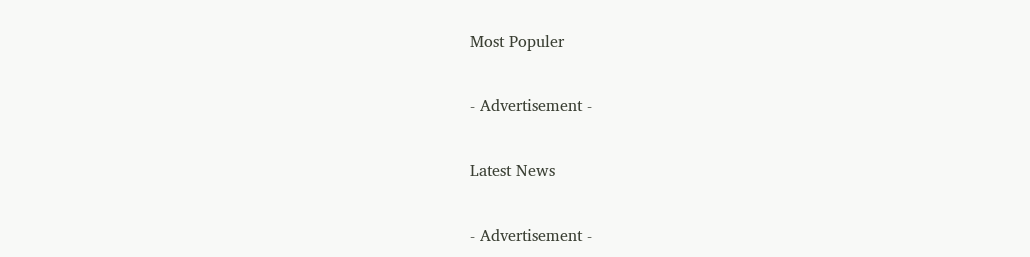Most Populer

- Advertisement -

Latest News

- Advertisement -